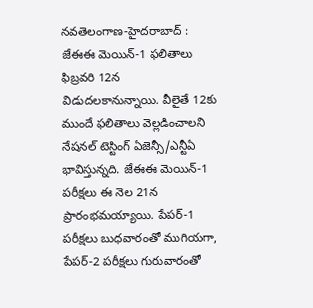నవతెలంగాణ-హైదరాబాద్ : జేఈఈ మెయిన్-1 ఫలితాలు ఫిబ్రవరి 12న విడుదలకానున్నాయి. వీలైతే 12కు ముందే ఫలితాలు వెల్లడించాలని నేషనల్ టెస్టింగ్ ఏజెన్సీ/ఎన్టీఏ భావిస్తున్నది. జేఈఈ మెయిన్-1 పరీక్షలు ఈ నెల 21న ప్రారంభమయ్యాయి. పేపర్-1 పరీక్షలు బుధవారంతో ముగియగా, పేపర్-2 పరీక్షలు గురువారంతో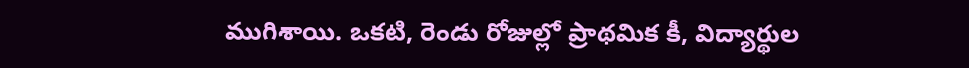ముగిశాయి. ఒకటి, రెండు రోజుల్లో ప్రాథమిక కీ, విద్యార్థుల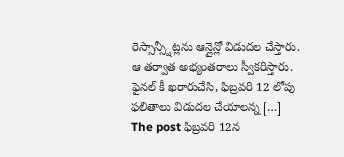రెస్సాన్స్షీట్లను ఆన్లైన్లో విడుదల చేస్తారు. ఆ తర్వాత అభ్యంతరాలు స్వీకరిస్తారు. ఫైనల్ కీ ఖరారుచేసి, ఫిబ్రవరి 12 లోపు ఫలితాలు విడుదల చేయాలన్న […]
The post ఫిబ్రవరి 12న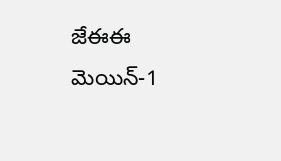జేఈఈ మెయిన్-1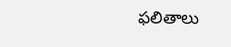ఫలితాలు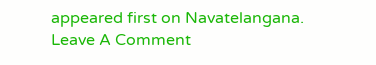appeared first on Navatelangana.
Leave A Comment